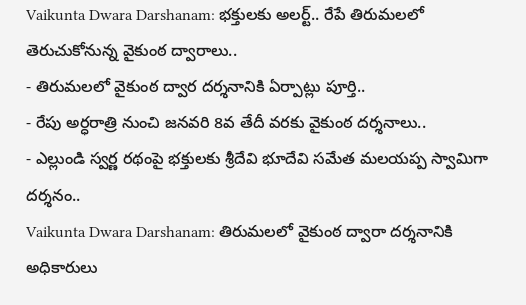Vaikunta Dwara Darshanam: భక్తులకు అలర్ట్.. రేపే తిరుమలలో తెరుచుకోనున్న వైకుంఠ ద్వారాలు..
- తిరుమలలో వైకుంఠ ద్వార దర్శనానికి ఏర్పాట్లు పూర్తి..
- రేపు అర్ధరాత్రి నుంచి జనవరి 8వ తేదీ వరకు వైకుంఠ దర్శనాలు..
- ఎల్లుండి స్వర్ణ రథంపై భక్తులకు శ్రీదేవి భూదేవి సమేత మలయప్ప స్వామిగా దర్శనం..
Vaikunta Dwara Darshanam: తిరుమలలో వైకుంఠ ద్వారా దర్శనానికి అధికారులు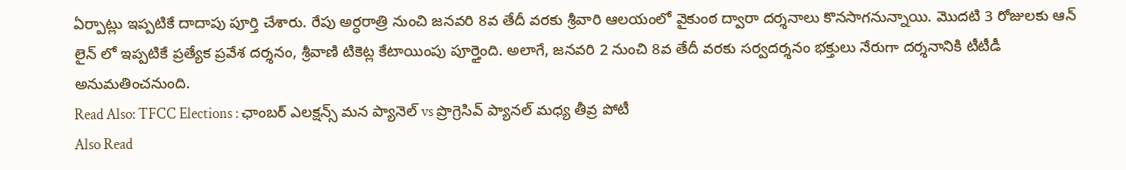ఏర్పాట్లు ఇప్పటికే దాదాపు పూర్తి చేశారు. రేపు అర్ధరాత్రి నుంచి జనవరి 8వ తేదీ వరకు శ్రీవారి ఆలయంలో వైకుంఠ ద్వారా దర్శనాలు కొనసాగనున్నాయి. మొదటి 3 రోజులకు ఆన్ లైన్ లో ఇప్పటికే ప్రత్యేక ప్రవేశ దర్శనం, శ్రీవాణి టికెట్ల కేటాయింపు పూర్తైంది. అలాగే, జనవరి 2 నుంచి 8వ తేదీ వరకు సర్వదర్శనం భక్తులు నేరుగా దర్శనానికి టీటీడీ అనుమతించనుంది.
Read Also: TFCC Elections : ఛాంబర్ ఎలక్షన్స్ మన ప్యానెల్ vs ప్రొగ్రెసివ్ ప్యానల్ మధ్య తీవ్ర పోటీ
Also Read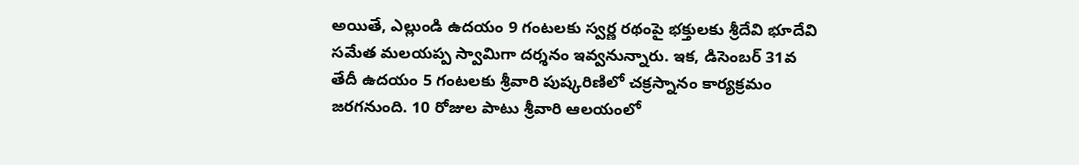అయితే, ఎల్లుండి ఉదయం 9 గంటలకు స్వర్ణ రథంపై భక్తులకు శ్రీదేవి భూదేవి సమేత మలయప్ప స్వామిగా దర్శనం ఇవ్వనున్నారు. ఇక, డిసెంబర్ 31వ తేదీ ఉదయం 5 గంటలకు శ్రీవారి పుష్కరిణిలో చక్రస్నానం కార్యక్రమం జరగనుంది. 10 రోజుల పాటు శ్రీవారి ఆలయంలో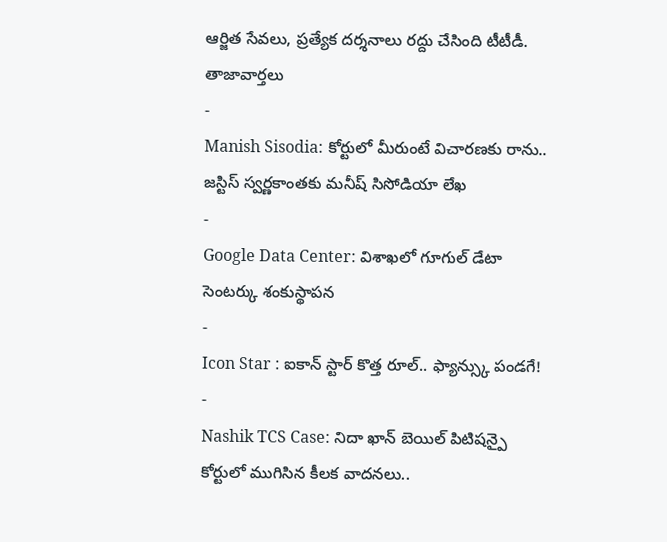ఆర్జిత సేవలు, ప్రత్యేక దర్శనాలు రద్దు చేసింది టీటీడీ.
తాజావార్తలు
-
Manish Sisodia: కోర్టులో మీరుంటే విచారణకు రాను.. జస్టిస్ స్వర్ణకాంతకు మనీష్ సిసోడియా లేఖ
-
Google Data Center: విశాఖలో గూగుల్ డేటా సెంటర్కు శంకుస్థాపన
-
Icon Star : ఐకాన్ స్టార్ కొత్త రూల్.. ఫ్యాన్స్కు పండగే!
-
Nashik TCS Case: నిదా ఖాన్ బెయిల్ పిటిషన్పై కోర్టులో ముగిసిన కీలక వాదనలు..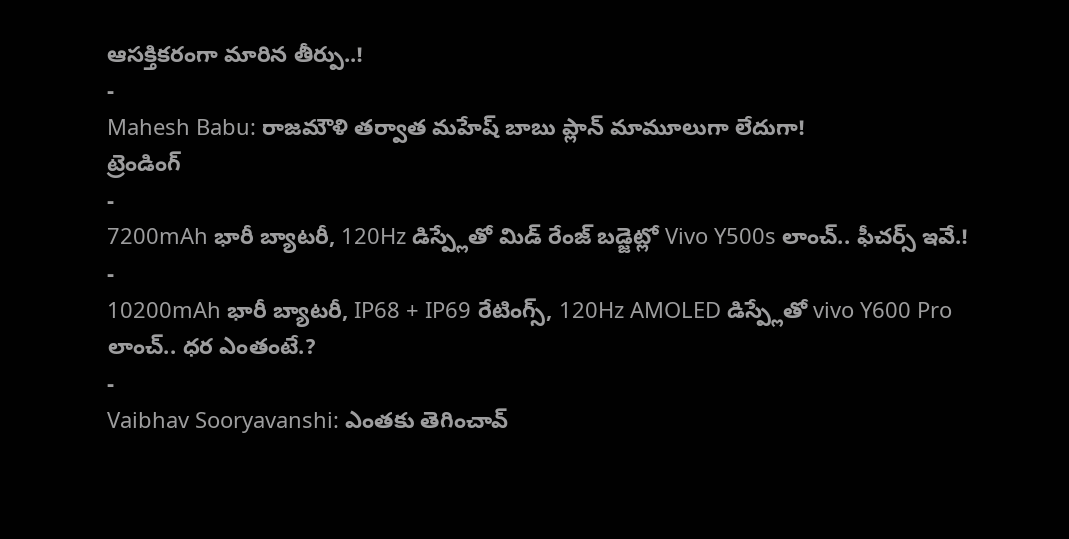ఆసక్తికరంగా మారిన తీర్పు..!
-
Mahesh Babu: రాజమౌళి తర్వాత మహేష్ బాబు ప్లాన్ మామూలుగా లేదుగా!
ట్రెండింగ్
-
7200mAh భారీ బ్యాటరీ, 120Hz డిస్ప్లేతో మిడ్ రేంజ్ బడ్జెట్లో Vivo Y500s లాంచ్.. ఫీచర్స్ ఇవే.!
-
10200mAh భారీ బ్యాటరీ, IP68 + IP69 రేటింగ్స్, 120Hz AMOLED డిస్ప్లేతో vivo Y600 Pro లాంచ్.. ధర ఎంతంటే.?
-
Vaibhav Sooryavanshi: ఎంతకు తెగించావ్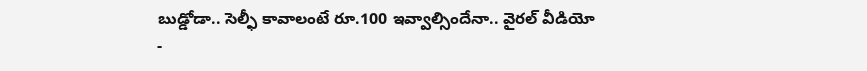బుడ్డోడా.. సెల్ఫీ కావాలంటే రూ.100 ఇవ్వాల్సిందేనా.. వైరల్ వీడియో
-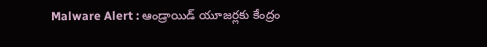Malware Alert : ఆండ్రాయిడ్ యూజర్లకు కేంద్రం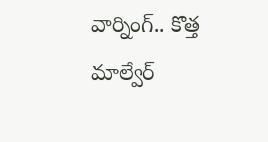వార్నింగ్.. కొత్త మాల్వేర్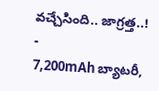వచ్చేసింది.. జాగ్రత్త..!
-
7,200mAh బ్యాటరీ,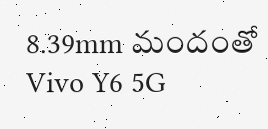8.39mm మందంతో Vivo Y6 5G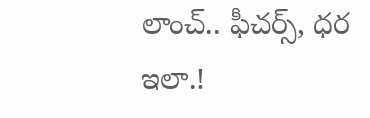లాంచ్.. ఫీచర్స్, ధర ఇలా.!